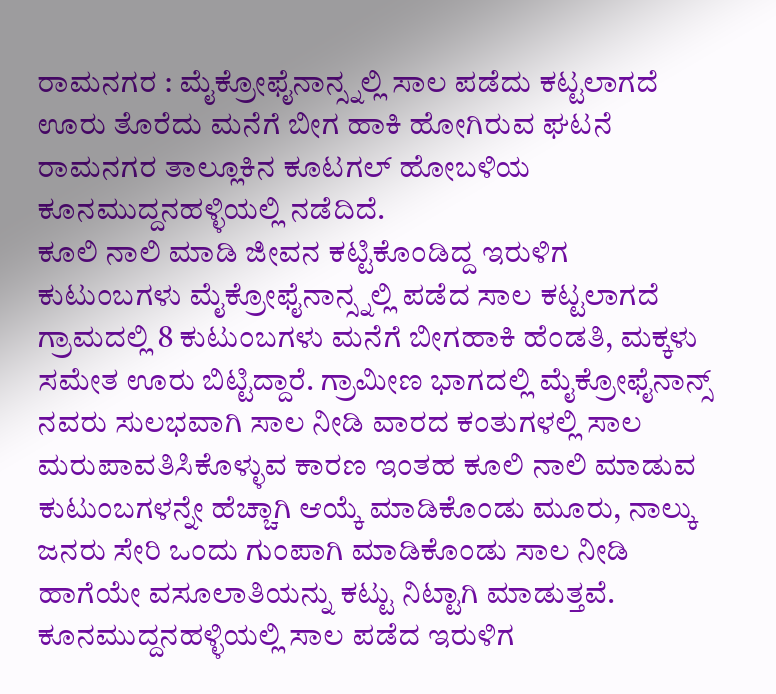ರಾಮನಗರ : ಮೈಕ್ರೋಫೈನಾನ್ಸ್ನಲ್ಲಿ ಸಾಲ ಪಡೆದು ಕಟ್ಟಲಾಗದೆ ಊರು ತೊರೆದು ಮನೆಗೆ ಬೀಗ ಹಾಕಿ ಹೋಗಿರುವ ಘಟನೆ ರಾಮನಗರ ತಾಲ್ಲೂಕಿನ ಕೂಟಗಲ್ ಹೋಬಳಿಯ ಕೂನಮುದ್ದನಹಳ್ಳಿಯಲ್ಲಿ ನಡೆದಿದೆ.
ಕೂಲಿ ನಾಲಿ ಮಾಡಿ ಜೀವನ ಕಟ್ಟಿಕೊಂಡಿದ್ದ ಇರುಳಿಗ ಕುಟುಂಬಗಳು ಮೈಕ್ರೋಫೈನಾನ್ಸ್ನಲ್ಲಿ ಪಡೆದ ಸಾಲ ಕಟ್ಟಲಾಗದೆ ಗ್ರಾಮದಲ್ಲಿ 8 ಕುಟುಂಬಗಳು ಮನೆಗೆ ಬೀಗಹಾಕಿ ಹೆಂಡತಿ, ಮಕ್ಕಳು ಸಮೇತ ಊರು ಬಿಟ್ಟಿದ್ದಾರೆ. ಗ್ರಾಮೀಣ ಭಾಗದಲ್ಲಿ ಮೈಕ್ರೋಫೈನಾನ್ಸ್ ನವರು ಸುಲಭವಾಗಿ ಸಾಲ ನೀಡಿ ವಾರದ ಕಂತುಗಳಲ್ಲಿ ಸಾಲ ಮರುಪಾವತಿಸಿಕೊಳ್ಳುವ ಕಾರಣ ಇಂತಹ ಕೂಲಿ ನಾಲಿ ಮಾಡುವ ಕುಟುಂಬಗಳನ್ನೇ ಹೆಚ್ಚಾಗಿ ಆಯ್ಕೆ ಮಾಡಿಕೊಂಡು ಮೂರು, ನಾಲ್ಕು ಜನರು ಸೇರಿ ಒಂದು ಗುಂಪಾಗಿ ಮಾಡಿಕೊಂಡು ಸಾಲ ನೀಡಿ ಹಾಗೆಯೇ ವಸೂಲಾತಿಯನ್ನು ಕಟ್ಟು ನಿಟ್ಟಾಗಿ ಮಾಡುತ್ತವೆ.
ಕೂನಮುದ್ದನಹಳ್ಳಿಯಲ್ಲಿ ಸಾಲ ಪಡೆದ ಇರುಳಿಗ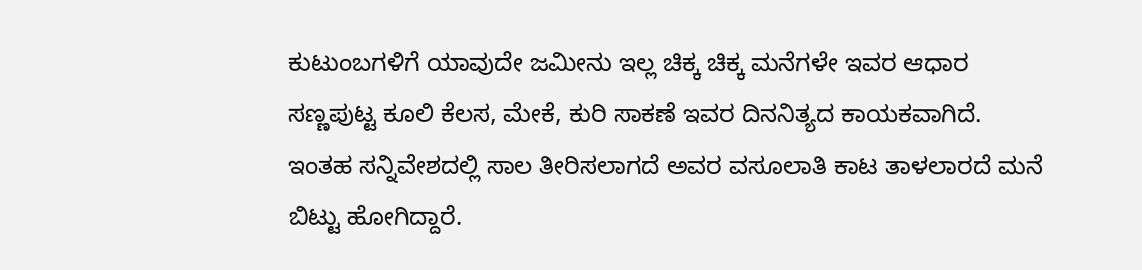ಕುಟುಂಬಗಳಿಗೆ ಯಾವುದೇ ಜಮೀನು ಇಲ್ಲ ಚಿಕ್ಕ ಚಿಕ್ಕ ಮನೆಗಳೇ ಇವರ ಆಧಾರ ಸಣ್ಣಪುಟ್ಟ ಕೂಲಿ ಕೆಲಸ, ಮೇಕೆ, ಕುರಿ ಸಾಕಣೆ ಇವರ ದಿನನಿತ್ಯದ ಕಾಯಕವಾಗಿದೆ. ಇಂತಹ ಸನ್ನಿವೇಶದಲ್ಲಿ ಸಾಲ ತೀರಿಸಲಾಗದೆ ಅವರ ವಸೂಲಾತಿ ಕಾಟ ತಾಳಲಾರದೆ ಮನೆ ಬಿಟ್ಟು ಹೋಗಿದ್ದಾರೆ.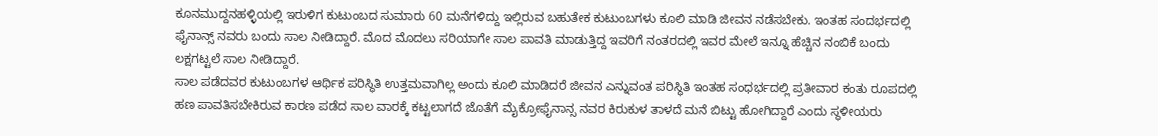ಕೂನಮುದ್ದನಹಳ್ಳಿಯಲ್ಲಿ ಇರುಳಿಗ ಕುಟುಂಬದ ಸುಮಾರು 60 ಮನೆಗಳಿದ್ದು ಇಲ್ಲಿರುವ ಬಹುತೇಕ ಕುಟುಂಬಗಳು ಕೂಲಿ ಮಾಡಿ ಜೀವನ ನಡೆಸಬೇಕು. ಇಂತಹ ಸಂದರ್ಭದಲ್ಲಿ ಫೈನಾನ್ಸ್ ನವರು ಬಂದು ಸಾಲ ನೀಡಿದ್ದಾರೆ. ಮೊದ ಮೊದಲು ಸರಿಯಾಗೇ ಸಾಲ ಪಾವತಿ ಮಾಡುತ್ತಿದ್ದ ಇವರಿಗೆ ನಂತರದಲ್ಲಿ ಇವರ ಮೇಲೆ ಇನ್ನೂ ಹೆಚ್ಚಿನ ನಂಬಿಕೆ ಬಂದು ಲಕ್ಷಗಟ್ಟಲೆ ಸಾಲ ನೀಡಿದ್ದಾರೆ.
ಸಾಲ ಪಡೆದವರ ಕುಟುಂಬಗಳ ಆರ್ಥಿಕ ಪರಿಸ್ಥಿತಿ ಉತ್ತಮವಾಗಿಲ್ಲ ಅಂದು ಕೂಲಿ ಮಾಡಿದರೆ ಜೀವನ ಎನ್ನುವಂತ ಪರಿಸ್ಥಿತಿ ಇಂತಹ ಸಂಧರ್ಭದಲ್ಲಿ ಪ್ರತೀವಾರ ಕಂತು ರೂಪದಲ್ಲಿ ಹಣ ಪಾವತಿಸಬೇಕಿರುವ ಕಾರಣ ಪಡೆದ ಸಾಲ ವಾರಕ್ಕೆ ಕಟ್ಟಲಾಗದೆ ಜೊತೆಗೆ ಮೈಕ್ರೋಫೈನಾನ್ಸ ನವರ ಕಿರುಕುಳ ತಾಳದೆ ಮನೆ ಬಿಟ್ಟು ಹೋಗಿದ್ದಾರೆ ಎಂದು ಸ್ಥಳೀಯರು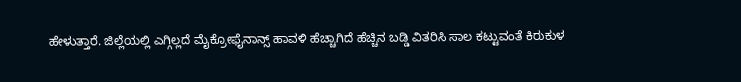ಹೇಳುತ್ತಾರೆ. ಜಿಲ್ಲೆಯಲ್ಲಿ ಎಗ್ಗಿಲ್ಲದೆ ಮೈಕ್ರೋಫೈನಾನ್ಸ್ ಹಾವಳಿ ಹೆಚ್ಚಾಗಿದೆ ಹೆಚ್ಚಿನ ಬಡ್ಡಿ ವಿತರಿಸಿ ಸಾಲ ಕಟ್ಟುವಂತೆ ಕಿರುಕುಳ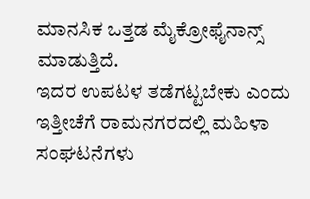ಮಾನಸಿಕ ಒತ್ತಡ ಮೈಕ್ರೋಫೈನಾನ್ಸ್ ಮಾಡುತ್ತಿದೆ.
ಇದರ ಉಪಟಳ ತಡೆಗಟ್ಟಬೇಕು ಎಂದು ಇತ್ತೀಚೆಗೆ ರಾಮನಗರದಲ್ಲಿ ಮಹಿಳಾ ಸಂಘಟನೆಗಳು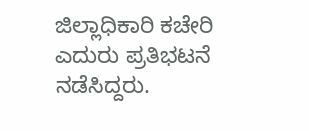ಜಿಲ್ಲಾಧಿಕಾರಿ ಕಚೇರಿ ಎದುರು ಪ್ರತಿಭಟನೆ ನಡೆಸಿದ್ದರು.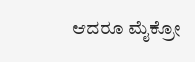ಆದರೂ ಮೈಕ್ರೋ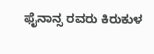ಫೈನಾನ್ಸ ರವರು ಕಿರುಕುಳ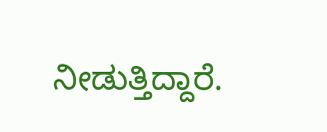ನೀಡುತ್ತಿದ್ದಾರೆ.